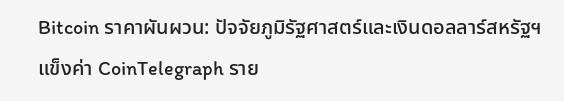Bitcoin ราคาผันผวน: ปัจจัยภูมิรัฐศาสตร์และเงินดอลลาร์สหรัฐฯ แข็งค่า CoinTelegraph ราย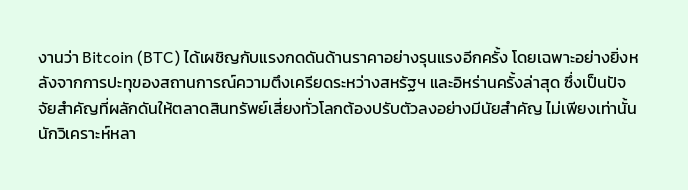งานว่า Bitcoin (BTC) ได้เผชิญกับแรงกดดันด้านราคาอย่างรุนแรงอีกครั้ง โดยเฉพาะอย่างยิ่งหลังจากการปะทุของสถานการณ์ความตึงเครียดระหว่างสหรัฐฯ และอิหร่านครั้งล่าสุด ซึ่งเป็นปัจจัยสำคัญที่ผลักดันให้ตลาดสินทรัพย์เสี่ยงทั่วโลกต้องปรับตัวลงอย่างมีนัยสำคัญ ไม่เพียงเท่านั้น นักวิเคราะห์หลา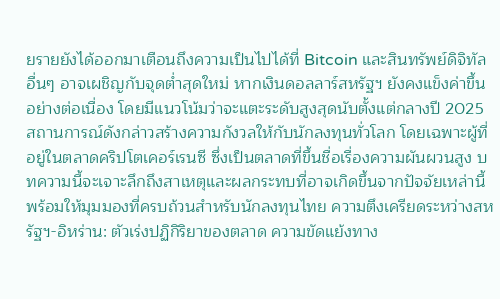ยรายยังได้ออกมาเตือนถึงความเป็นไปได้ที่ Bitcoin และสินทรัพย์ดิจิทัล อื่นๆ อาจเผชิญกับจุดต่ำสุดใหม่ หากเงินดอลลาร์สหรัฐฯ ยังคงแข็งค่าขึ้นอย่างต่อเนื่อง โดยมีแนวโน้มว่าจะแตะระดับสูงสุดนับตั้งแต่กลางปี 2025 สถานการณ์ดังกล่าวสร้างความกังวลให้กับนักลงทุนทั่วโลก โดยเฉพาะผู้ที่อยู่ในตลาดคริปโตเคอร์เรนซี ซึ่งเป็นตลาดที่ขึ้นชื่อเรื่องความผันผวนสูง บทความนี้จะเจาะลึกถึงสาเหตุและผลกระทบที่อาจเกิดขึ้นจากปัจจัยเหล่านี้ พร้อมให้มุมมองที่ครบถ้วนสำหรับนักลงทุนไทย ความตึงเครียดระหว่างสหรัฐฯ-อิหร่าน: ตัวเร่งปฏิกิริยาของตลาด ความขัดแย้งทาง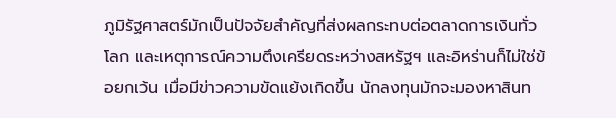ภูมิรัฐศาสตร์มักเป็นปัจจัยสำคัญที่ส่งผลกระทบต่อตลาดการเงินทั่วโลก และเหตุการณ์ความตึงเครียดระหว่างสหรัฐฯ และอิหร่านก็ไม่ใช่ข้อยกเว้น เมื่อมีข่าวความขัดแย้งเกิดขึ้น นักลงทุนมักจะมองหาสินท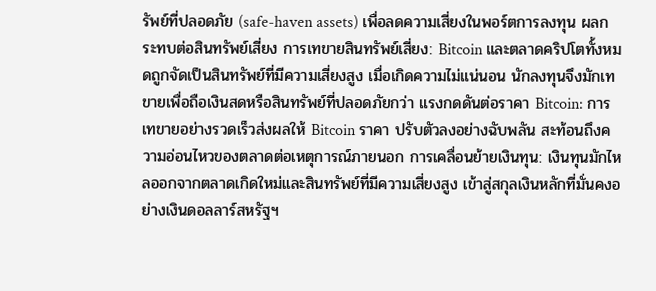รัพย์ที่ปลอดภัย (safe-haven assets) เพื่อลดความเสี่ยงในพอร์ตการลงทุน ผลกระทบต่อสินทรัพย์เสี่ยง การเทขายสินทรัพย์เสี่ยง: Bitcoin และตลาดคริปโตทั้งหมดถูกจัดเป็นสินทรัพย์ที่มีความเสี่ยงสูง เมื่อเกิดความไม่แน่นอน นักลงทุนจึงมักเทขายเพื่อถือเงินสดหรือสินทรัพย์ที่ปลอดภัยกว่า แรงกดดันต่อราคา Bitcoin: การเทขายอย่างรวดเร็วส่งผลให้ Bitcoin ราคา ปรับตัวลงอย่างฉับพลัน สะท้อนถึงความอ่อนไหวของตลาดต่อเหตุการณ์ภายนอก การเคลื่อนย้ายเงินทุน: เงินทุนมักไหลออกจากตลาดเกิดใหม่และสินทรัพย์ที่มีความเสี่ยงสูง เข้าสู่สกุลเงินหลักที่มั่นคงอย่างเงินดอลลาร์สหรัฐฯ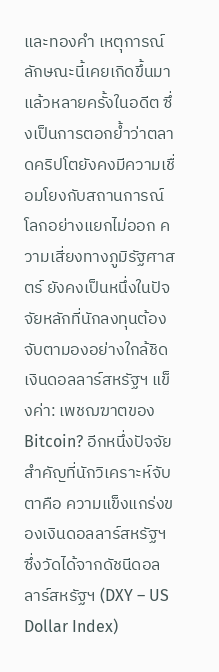และทองคำ เหตุการณ์ลักษณะนี้เคยเกิดขึ้นมาแล้วหลายครั้งในอดีต ซึ่งเป็นการตอกย้ำว่าตลาดคริปโตยังคงมีความเชื่อมโยงกับสถานการณ์โลกอย่างแยกไม่ออก ความเสี่ยงทางภูมิรัฐศาสตร์ ยังคงเป็นหนึ่งในปัจจัยหลักที่นักลงทุนต้องจับตามองอย่างใกล้ชิด เงินดอลลาร์สหรัฐฯ แข็งค่า: เพชฌฆาตของ Bitcoin? อีกหนึ่งปัจจัยสำคัญที่นักวิเคราะห์จับตาคือ ความแข็งแกร่งของเงินดอลลาร์สหรัฐฯ ซึ่งวัดได้จากดัชนีดอลลาร์สหรัฐฯ (DXY – US Dollar Index)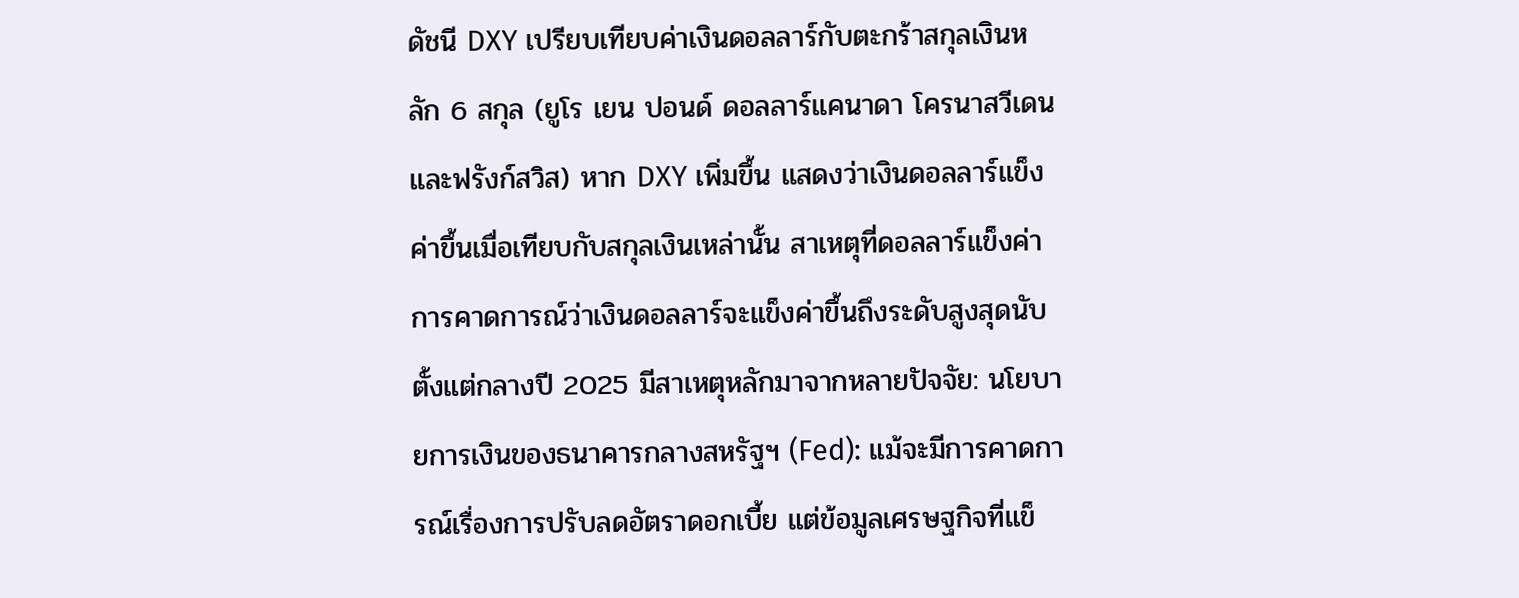ดัชนี DXY เปรียบเทียบค่าเงินดอลลาร์กับตะกร้าสกุลเงินหลัก 6 สกุล (ยูโร เยน ปอนด์ ดอลลาร์แคนาดา โครนาสวีเดน และฟรังก์สวิส) หาก DXY เพิ่มขึ้น แสดงว่าเงินดอลลาร์แข็งค่าขึ้นเมื่อเทียบกับสกุลเงินเหล่านั้น สาเหตุที่ดอลลาร์แข็งค่า การคาดการณ์ว่าเงินดอลลาร์จะแข็งค่าขึ้นถึงระดับสูงสุดนับตั้งแต่กลางปี 2025 มีสาเหตุหลักมาจากหลายปัจจัย: นโยบายการเงินของธนาคารกลางสหรัฐฯ (Fed): แม้จะมีการคาดการณ์เรื่องการปรับลดอัตราดอกเบี้ย แต่ข้อมูลเศรษฐกิจที่แข็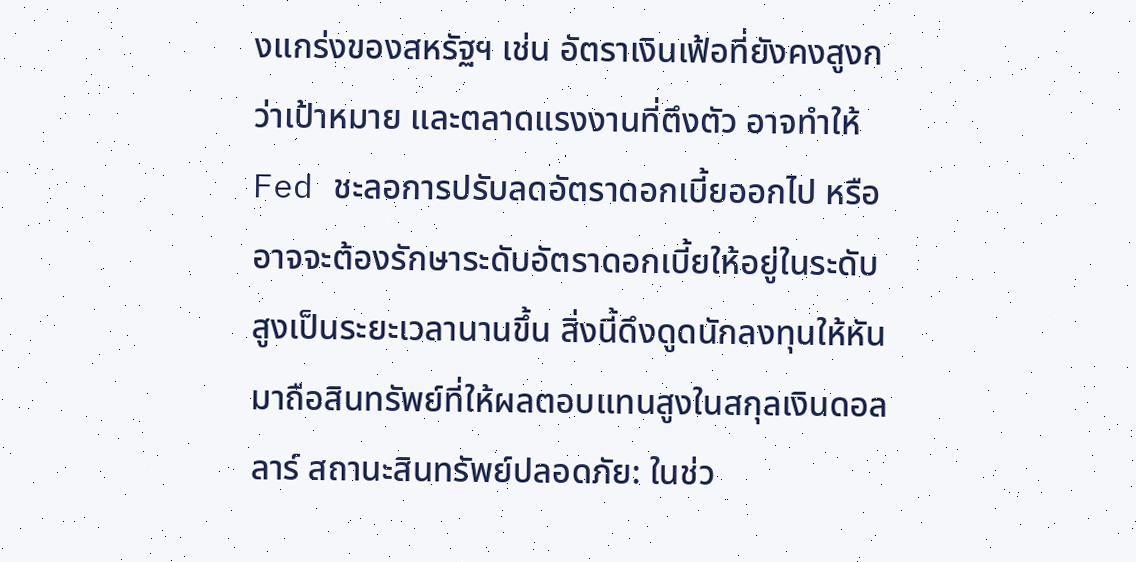งแกร่งของสหรัฐฯ เช่น อัตราเงินเฟ้อที่ยังคงสูงกว่าเป้าหมาย และตลาดแรงงานที่ตึงตัว อาจทำให้ Fed ชะลอการปรับลดอัตราดอกเบี้ยออกไป หรืออาจจะต้องรักษาระดับอัตราดอกเบี้ยให้อยู่ในระดับสูงเป็นระยะเวลานานขึ้น สิ่งนี้ดึงดูดนักลงทุนให้หันมาถือสินทรัพย์ที่ให้ผลตอบแทนสูงในสกุลเงินดอลลาร์ สถานะสินทรัพย์ปลอดภัย: ในช่ว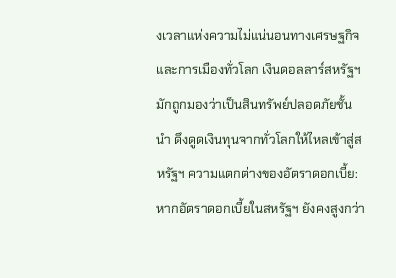งเวลาแห่งความไม่แน่นอนทางเศรษฐกิจและการเมืองทั่วโลก เงินดอลลาร์สหรัฐฯ มักถูกมองว่าเป็นสินทรัพย์ปลอดภัยชั้นนำ ดึงดูดเงินทุนจากทั่วโลกให้ไหลเข้าสู่สหรัฐฯ ความแตกต่างของอัตราดอกเบี้ย: หากอัตราดอกเบี้ยในสหรัฐฯ ยังคงสูงกว่า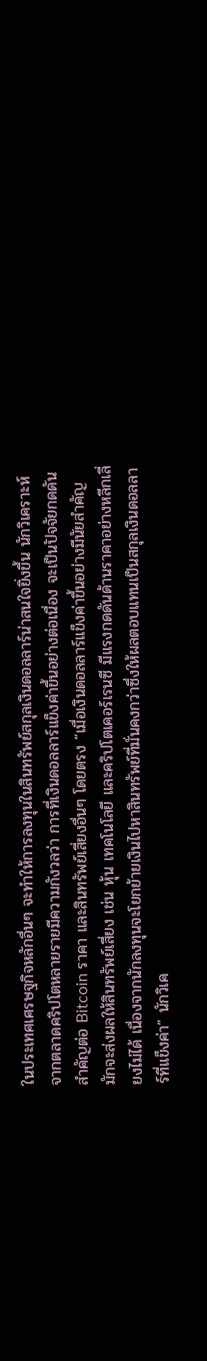ในประเทศเศรษฐกิจหลักอื่นๆ จะทำให้การลงทุนในสินทรัพย์สกุลเงินดอลลาร์น่าสนใจยิ่งขึ้น นักวิเคราะห์จากตลาดคริปโตหลายรายมีความกังวลว่า การที่เงินดอลลาร์แข็งค่าขึ้นอย่างต่อเนื่อง จะเป็นปัจจัยกดดันสำคัญต่อ Bitcoin ราคา และสินทรัพย์เสี่ยงอื่นๆ โดยตรง “เมื่อเงินดอลลาร์แข็งค่าขึ้นอย่างมีนัยสำคัญ มักจะส่งผลให้สินทรัพย์เสี่ยง เช่น หุ้น เทคโนโลยี และคริปโตเคอร์เรนซี มีแรงกดดันด้านราคาอย่างหลีกเลี่ยงไม่ได้ เนื่องจากนักลงทุนจะโยกย้ายเงินไปหาสินทรัพย์ที่มั่นคงกว่าซึ่งให้ผลตอบแทนเป็นสกุลเงินดอลลาร์ที่แข็งค่า” นักวิเค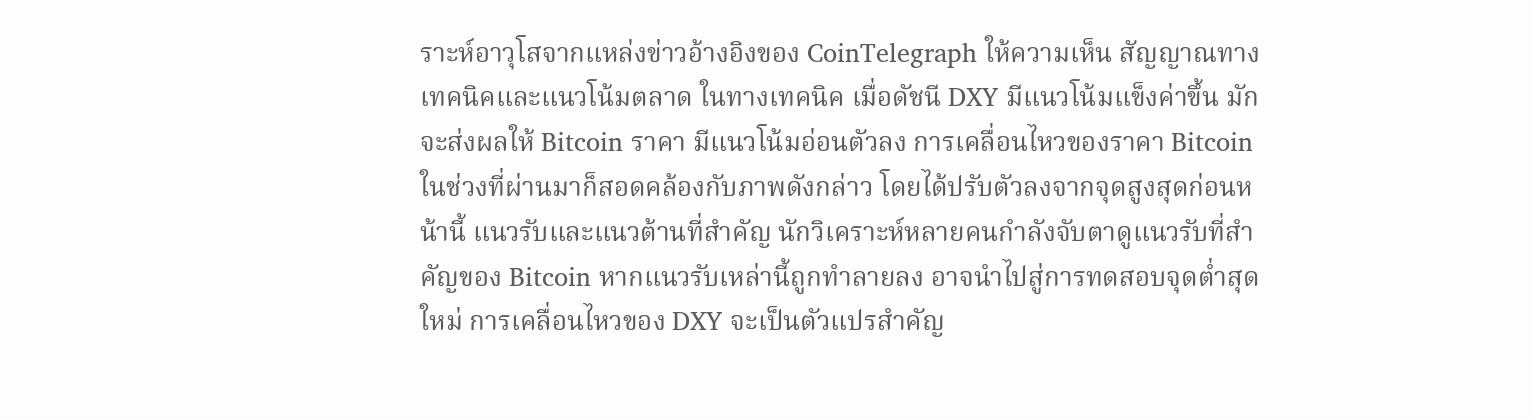ราะห์อาวุโสจากแหล่งข่าวอ้างอิงของ CoinTelegraph ให้ความเห็น สัญญาณทางเทคนิคและแนวโน้มตลาด ในทางเทคนิค เมื่อดัชนี DXY มีแนวโน้มแข็งค่าขึ้น มักจะส่งผลให้ Bitcoin ราคา มีแนวโน้มอ่อนตัวลง การเคลื่อนไหวของราคา Bitcoin ในช่วงที่ผ่านมาก็สอดคล้องกับภาพดังกล่าว โดยได้ปรับตัวลงจากจุดสูงสุดก่อนหน้านี้ แนวรับและแนวต้านที่สำคัญ นักวิเคราะห์หลายคนกำลังจับตาดูแนวรับที่สำคัญของ Bitcoin หากแนวรับเหล่านี้ถูกทำลายลง อาจนำไปสู่การทดสอบจุดต่ำสุดใหม่ การเคลื่อนไหวของ DXY จะเป็นตัวแปรสำคัญ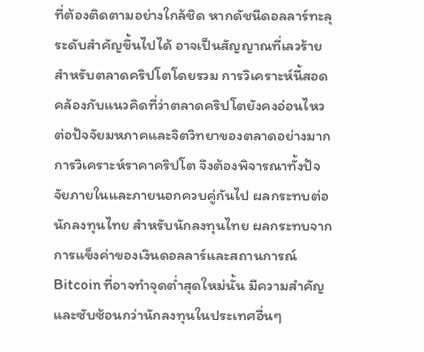ที่ต้องติดตามอย่างใกล้ชิด หากดัชนีดอลลาร์ทะลุระดับสำคัญขึ้นไปได้ อาจเป็นสัญญาณที่เลวร้ายสำหรับตลาดคริปโตโดยรวม การวิเคราะห์นี้สอดคล้องกับแนวคิดที่ว่าตลาดคริปโตยังคงอ่อนไหวต่อปัจจัยมหภาคและจิตวิทยาของตลาดอย่างมาก การวิเคราะห์ราคาคริปโต จึงต้องพิจารณาทั้งปัจจัยภายในและภายนอกควบคู่กันไป ผลกระทบต่อนักลงทุนไทย สำหรับนักลงทุนไทย ผลกระทบจากการแข็งค่าของเงินดอลลาร์และสถานการณ์ Bitcoin ที่อาจทำจุดต่ำสุดใหม่นั้น มีความสำคัญและซับซ้อนกว่านักลงทุนในประเทศอื่นๆ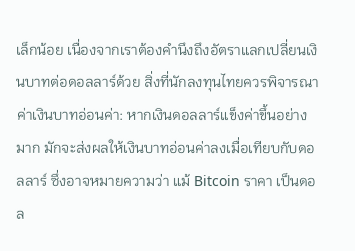เล็กน้อย เนื่องจากเราต้องคำนึงถึงอัตราแลกเปลี่ยนเงินบาทต่อดอลลาร์ด้วย สิ่งที่นักลงทุนไทยควรพิจารณา ค่าเงินบาทอ่อนค่า: หากเงินดอลลาร์แข็งค่าขึ้นอย่างมาก มักจะส่งผลให้เงินบาทอ่อนค่าลงเมื่อเทียบกับดอลลาร์ ซึ่งอาจหมายความว่า แม้ Bitcoin ราคา เป็นดอล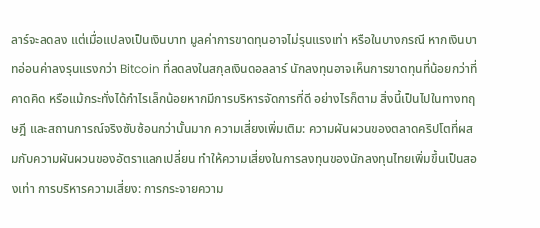ลาร์จะลดลง แต่เมื่อแปลงเป็นเงินบาท มูลค่าการขาดทุนอาจไม่รุนแรงเท่า หรือในบางกรณี หากเงินบาทอ่อนค่าลงรุนแรงกว่า Bitcoin ที่ลดลงในสกุลเงินดอลลาร์ นักลงทุนอาจเห็นการขาดทุนที่น้อยกว่าที่คาดคิด หรือแม้กระทั่งได้กำไรเล็กน้อยหากมีการบริหารจัดการที่ดี อย่างไรก็ตาม สิ่งนี้เป็นไปในทางทฤษฎี และสถานการณ์จริงซับซ้อนกว่านั้นมาก ความเสี่ยงเพิ่มเติม: ความผันผวนของตลาดคริปโตที่ผสมกับความผันผวนของอัตราแลกเปลี่ยน ทำให้ความเสี่ยงในการลงทุนของนักลงทุนไทยเพิ่มขึ้นเป็นสองเท่า การบริหารความเสี่ยง: การกระจายความ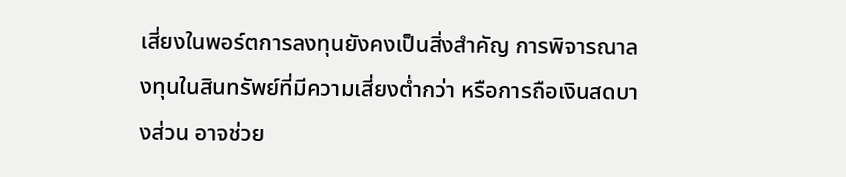เสี่ยงในพอร์ตการลงทุนยังคงเป็นสิ่งสำคัญ การพิจารณาลงทุนในสินทรัพย์ที่มีความเสี่ยงต่ำกว่า หรือการถือเงินสดบางส่วน อาจช่วย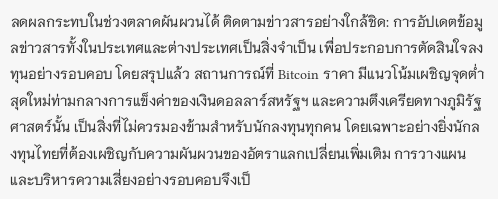ลดผลกระทบในช่วงตลาดผันผวนได้ ติดตามข่าวสารอย่างใกล้ชิด: การอัปเดตข้อมูลข่าวสารทั้งในประเทศและต่างประเทศเป็นสิ่งจำเป็น เพื่อประกอบการตัดสินใจลงทุนอย่างรอบคอบ โดยสรุปแล้ว สถานการณ์ที่ Bitcoin ราคา มีแนวโน้มเผชิญจุดต่ำสุดใหม่ท่ามกลางการแข็งค่าของเงินดอลลาร์สหรัฐฯ และความตึงเครียดทางภูมิรัฐศาสตร์นั้น เป็นสิ่งที่ไม่ควรมองข้ามสำหรับนักลงทุนทุกคน โดยเฉพาะอย่างยิ่งนักลงทุนไทยที่ต้องเผชิญกับความผันผวนของอัตราแลกเปลี่ยนเพิ่มเติม การวางแผนและบริหารความเสี่ยงอย่างรอบคอบจึงเป็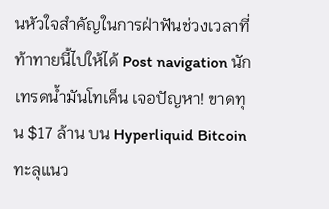นหัวใจสำคัญในการฝ่าฟันช่วงเวลาที่ท้าทายนี้ไปให้ได้ Post navigation นักเทรดน้ำมันโทเค็น เจอปัญหา! ขาดทุน $17 ล้าน บน Hyperliquid Bitcoin ทะลุแนว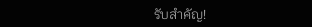รับสำคัญ!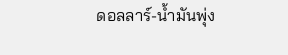ดอลลาร์-น้ำมันพุ่ง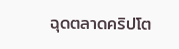ฉุดตลาดคริปโต